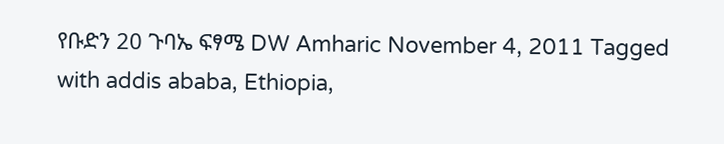የቡድን 20 ጉባኤ ፍፃሜ DW Amharic November 4, 2011 Tagged with addis ababa, Ethiopia,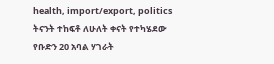health, import/export, politics ትናንት ተከፍቶ ለሁለት ቀናት የተካሄደው የቡድን 20 አባል ሃገራት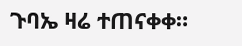ጉባኤ ዛሬ ተጠናቀቀ።